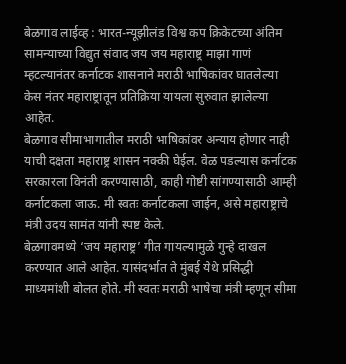बेळगाव लाईव्ह : भारत-न्यूझीलंड विश्व कप क्रिकेटच्या अंतिम सामन्याच्या विद्युत संवाद जय जय महाराष्ट्र माझा गाणं म्हटल्यानंतर कर्नाटक शासनाने मराठी भाषिकांवर घातलेल्या केस नंतर महाराष्ट्रातून प्रतिक्रिया यायला सुरुवात झालेल्या आहेत.
बेळगाव सीमाभागातील मराठी भाषिकांवर अन्याय होणार नाही याची दक्षता महाराष्ट्र शासन नक्की घेईल. वेळ पडल्यास कर्नाटक सरकारला विनंती करण्यासाठी, काही गोष्टी सांगण्यासाठी आम्ही कर्नाटकला जाऊ. मी स्वतः कर्नाटकला जाईन, असे महाराष्ट्राचे मंत्री उदय सामंत यांनी स्पष्ट केले.
बेळगावमध्ये ‘जय महाराष्ट्र’ गीत गायल्यामुळे गुन्हे दाखल करण्यात आले आहेत. यासंदर्भात ते मुंबई येथे प्रसिद्धी माध्यमांशी बोलत होते. मी स्वतः मराठी भाषेचा मंत्री म्हणून सीमा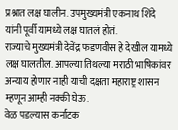प्रश्नात लक्ष घालीन. उपमुख्यमंत्री एकनाथ शिंदे यांनी पूर्वी यामध्ये लक्ष घातलं होतं.
राज्याचे मुख्यमंत्री देवेंद्र फडणवीस हे देखील यामध्ये लक्ष घालतील. आपल्या तिथल्या मराठी भाषिकांवर अन्याय होणार नाही याची दक्षता महाराष्ट्र शासन म्हणून आम्ही नक्की घेऊ.
वेळ पडल्यास कर्नाटक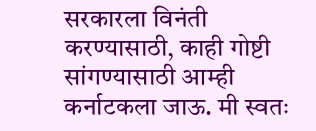सरकारला विनंती करण्यासाठी, काही गोष्टी सांगण्यासाठी आम्ही कर्नाटकला जाऊ. मी स्वतः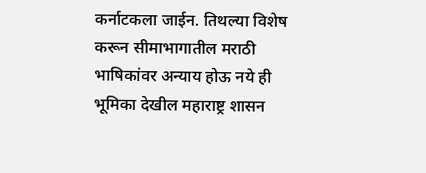कर्नाटकला जाईन. तिथल्या विशेष करून सीमाभागातील मराठी भाषिकांवर अन्याय होऊ नये ही भूमिका देखील महाराष्ट्र शासन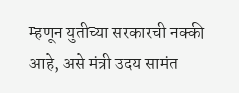म्हणून युतीच्या सरकारची नक्की आहे, असे मंत्री उदय सामंत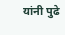यांनी पुढे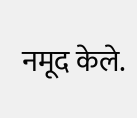नमूद केले.